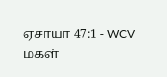ஏசாயா 47:1 - WCV
மகள்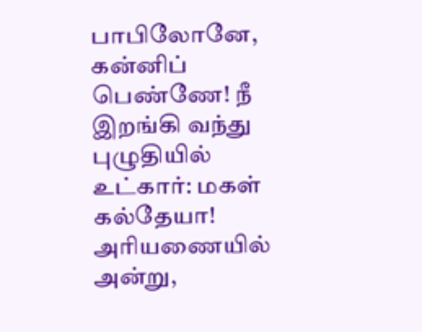பாபிலோனே, கன்னிப் பெண்ணே! நீ இறங்கி வந்து புழுதியில் உட்கார்: மகள் கல்தேயா! அரியணையில் அன்று,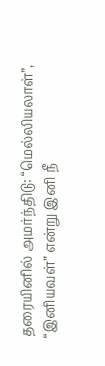தரையினில் அமர்ந்திடு: “மெல்லியலாள்”, “இனியவள்” என்று இனி நீ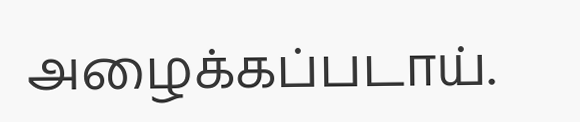அழைக்கப்படாய்.